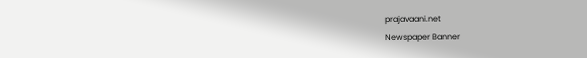prajavaani.net
Newspaper Banner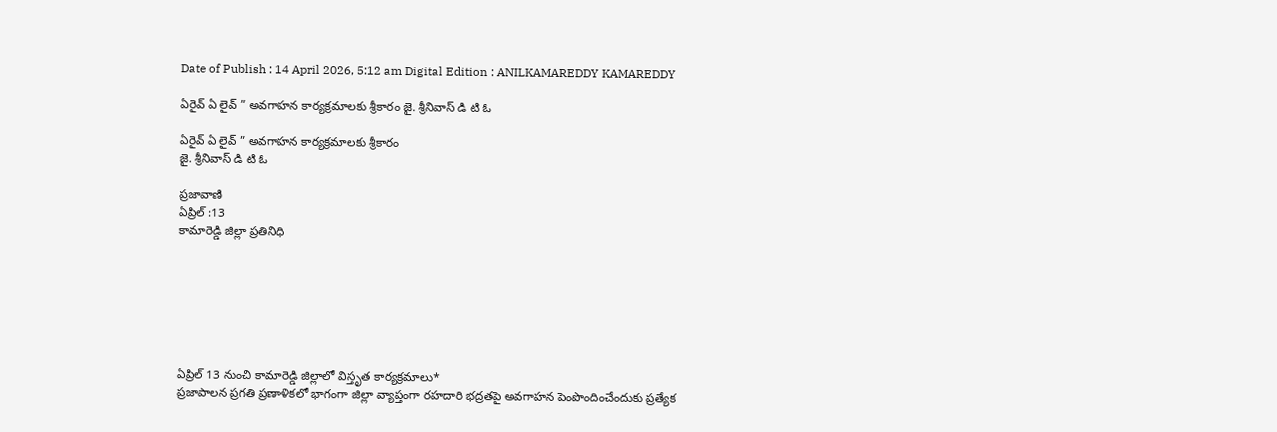Date of Publish : 14 April 2026, 5:12 am Digital Edition : ANILKAMAREDDY KAMAREDDY

ఏరైవ్ ఏ లైవ్ ” అవగాహన కార్యక్రమాలకు శ్రీకారం జై. శ్రీనివాస్ డి టి ఓ

ఏరైవ్ ఏ లైవ్ ” అవగాహన కార్యక్రమాలకు శ్రీకారం
జై. శ్రీనివాస్ డి టి ఓ

ప్రజావాణి
ఏప్రిల్ :13
కామారెడ్డి జిల్లా ప్రతినిధి







ఏప్రిల్ 13 నుంచి కామారెడ్డి జిల్లాలో విస్తృత కార్యక్రమాలు*
ప్రజాపాలన ప్రగతి ప్రణాళికలో భాగంగా జిల్లా వ్యాప్తంగా రహదారి భద్రతపై అవగాహన పెంపొందించేందుకు ప్రత్యేక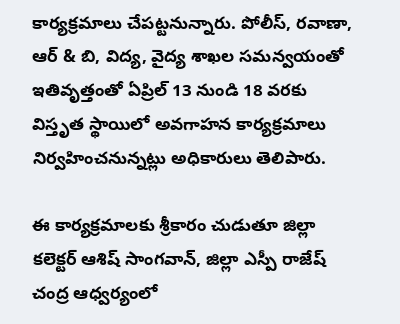కార్యక్రమాలు చేపట్టనున్నారు. పోలీస్, రవాణా, ఆర్ & బి, విద్య, వైద్య శాఖల సమన్వయంతో ఇతివృత్తంతో ఏప్రిల్ 13 నుండి 18 వరకు విస్తృత స్థాయిలో అవగాహన కార్యక్రమాలు నిర్వహించనున్నట్లు అధికారులు తెలిపారు.

ఈ కార్యక్రమాలకు శ్రీకారం చుడుతూ జిల్లా కలెక్టర్ ఆశిష్ సాంగవాన్, జిల్లా ఎస్పీ రాజేష్ చంద్ర ఆధ్వర్యంలో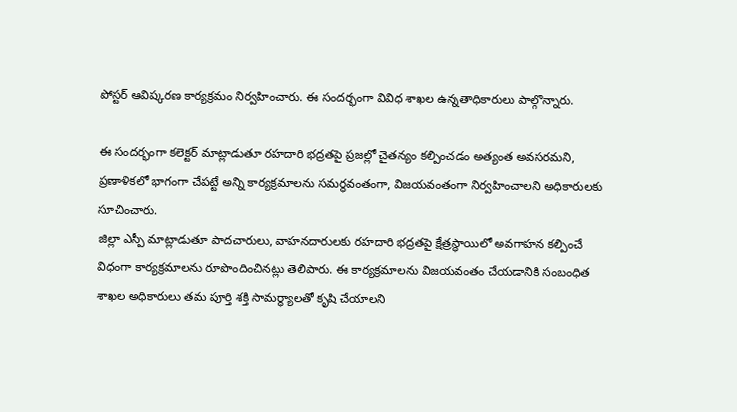పోస్టర్ ఆవిష్కరణ కార్యక్రమం నిర్వహించారు. ఈ సందర్భంగా వివిధ శాఖల ఉన్నతాధికారులు పాల్గొన్నారు.

ఈ సందర్భంగా కలెక్టర్ మాట్లాడుతూ రహదారి భద్రతపై ప్రజల్లో చైతన్యం కల్పించడం అత్యంత అవసరమని, ప్రణాళికలో భాగంగా చేపట్టే అన్ని కార్యక్రమాలను సమర్థవంతంగా, విజయవంతంగా నిర్వహించాలని అధికారులకు సూచించారు.
జిల్లా ఎస్పీ మాట్లాడుతూ పాదచారులు, వాహనదారులకు రహదారి భద్రతపై క్షేత్రస్థాయిలో అవగాహన కల్పించే విధంగా కార్యక్రమాలను రూపొందించినట్లు తెలిపారు. ఈ కార్యక్రమాలను విజయవంతం చేయడానికి సంబంధిత శాఖల అధికారులు తమ పూర్తి శక్తి సామర్థ్యాలతో కృషి చేయాలని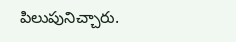పిలుపునిచ్చారు.